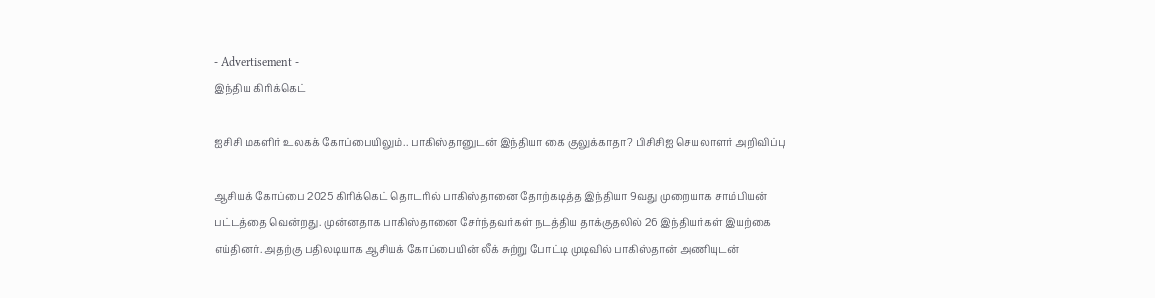- Advertisement -
இந்திய கிரிக்கெட்

ஐசிசி மகளிர் உலகக் கோப்பையிலும்.. பாகிஸ்தானுடன் இந்தியா கை குலுக்காதா? பிசிசிஐ செயலாளர் அறிவிப்பு

ஆசியக் கோப்பை 2025 கிரிக்கெட் தொடரில் பாகிஸ்தானை தோற்கடித்த இந்தியா 9வது முறையாக சாம்பியன் பட்டத்தை வென்றது. முன்னதாக பாகிஸ்தானை சேர்ந்தவர்கள் நடத்திய தாக்குதலில் 26 இந்தியர்கள் இயற்கை எய்தினர். அதற்கு பதிலடியாக ஆசியக் கோப்பையின் லீக் சுற்று போட்டி முடிவில் பாகிஸ்தான் அணியுடன்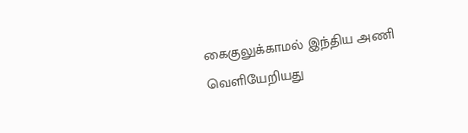கைகுலுக்காமல் இந்திய அணி வெளியேறியது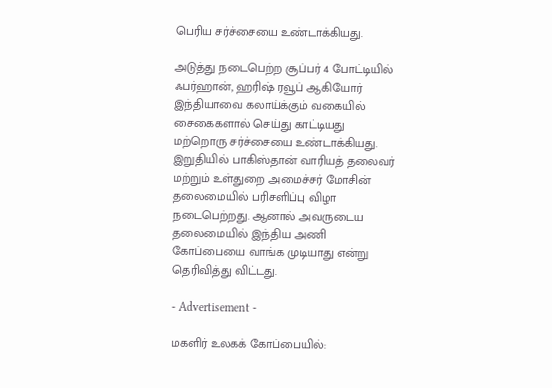பெரிய சர்ச்சையை உண்டாக்கியது.

அடுத்து நடைபெற்ற சூப்பர் 4 போட்டியில் ஃபர்ஹான், ஹரிஷ் ரவூப் ஆகியோர் இந்தியாவை கலாய்க்கும் வகையில் சைகைகளால் செய்து காட்டியது மற்றொரு சர்ச்சையை உண்டாக்கியது. இறுதியில் பாகிஸ்தான் வாரியத் தலைவர் மற்றும் உள்துறை அமைச்சர் மோசின் தலைமையில் பரிசளிப்பு விழா நடைபெற்றது. ஆனால் அவருடைய தலைமையில் இந்திய அணி கோப்பையை வாங்க முடியாது என்று தெரிவித்து விட்டது.

- Advertisement -

மகளிர் உலகக் கோப்பையில்: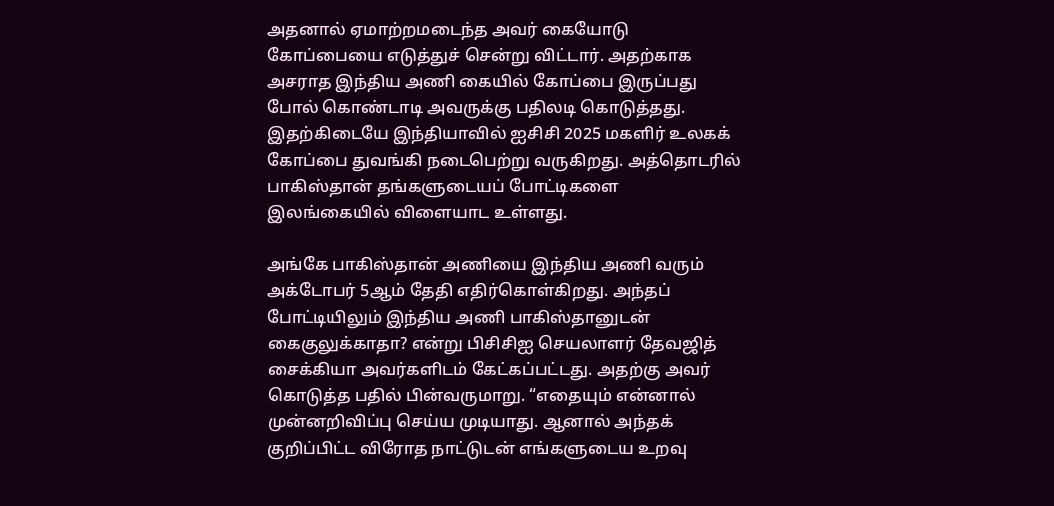அதனால் ஏமாற்றமடைந்த அவர் கையோடு கோப்பையை எடுத்துச் சென்று விட்டார். அதற்காக அசராத இந்திய அணி கையில் கோப்பை இருப்பது போல் கொண்டாடி அவருக்கு பதிலடி கொடுத்தது. இதற்கிடையே இந்தியாவில் ஐசிசி 2025 மகளிர் உலகக் கோப்பை துவங்கி நடைபெற்று வருகிறது. அத்தொடரில் பாகிஸ்தான் தங்களுடையப் போட்டிகளை இலங்கையில் விளையாட உள்ளது.

அங்கே பாகிஸ்தான் அணியை இந்திய அணி வரும் அக்டோபர் 5ஆம் தேதி எதிர்கொள்கிறது. அந்தப் போட்டியிலும் இந்திய அணி பாகிஸ்தானுடன் கைகுலுக்காதா? என்று பிசிசிஐ செயலாளர் தேவஜித் சைக்கியா அவர்களிடம் கேட்கப்பட்டது. அதற்கு அவர் கொடுத்த பதில் பின்வருமாறு. “எதையும் என்னால் முன்னறிவிப்பு செய்ய முடியாது. ஆனால் அந்தக் குறிப்பிட்ட விரோத நாட்டுடன் எங்களுடைய உறவு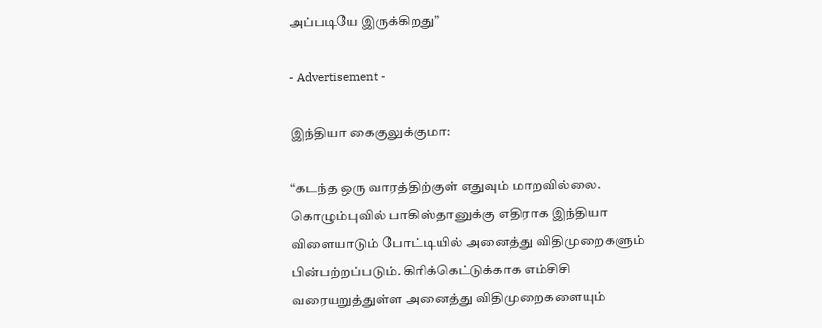அப்படியே இருக்கிறது”

- Advertisement -

இந்தியா கைகுலுக்குமா:

“கடந்த ஒரு வாரத்திற்குள் எதுவும் மாறவில்லை. கொழும்புவில் பாகிஸ்தானுக்கு எதிராக இந்தியா விளையாடும் போட்டியில் அனைத்து விதிமுறைகளும் பின்பற்றப்படும். கிரிக்கெட்டுக்காக எம்சிசி வரையறுத்துள்ள அனைத்து விதிமுறைகளையும்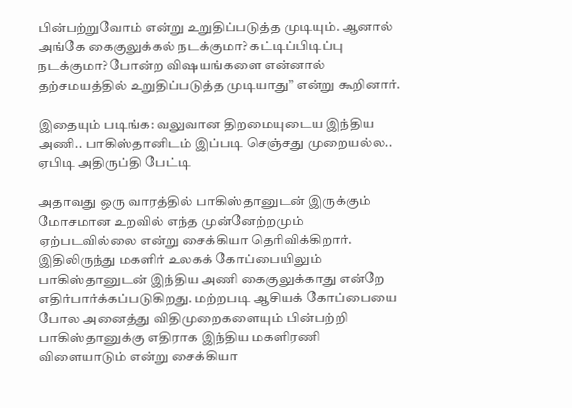பின்பற்றுவோம் என்று உறுதிப்படுத்த முடியும். ஆனால் அங்கே கைகுலுக்கல் நடக்குமா? கட்டிப்பிடிப்பு நடக்குமா? போன்ற விஷயங்களை என்னால் தற்சமயத்தில் உறுதிப்படுத்த முடியாது” என்று கூறினார்.

இதையும் படிங்க: வலுவான திறமையுடைய இந்திய அணி.. பாகிஸ்தானிடம் இப்படி செஞ்சது முறையல்ல.. ஏபிடி அதிருப்தி பேட்டி

அதாவது ஒரு வாரத்தில் பாகிஸ்தானுடன் இருக்கும் மோசமான உறவில் எந்த முன்னேற்றமும் ஏற்படவில்லை என்று சைக்கியா தெரிவிக்கிறார். இதிலிருந்து மகளிர் உலகக் கோப்பையிலும் பாகிஸ்தானுடன் இந்திய அணி கைகுலுக்காது என்றே எதிர்பார்க்கப்படுகிறது. மற்றபடி ஆசியக் கோப்பையை போல அனைத்து விதிமுறைகளையும் பின்பற்றி பாகிஸ்தானுக்கு எதிராக இந்திய மகளிரணி விளையாடும் என்று சைக்கியா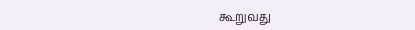கூறுவது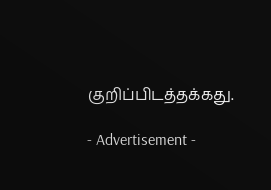குறிப்பிடத்தக்கது.

- Advertisement -